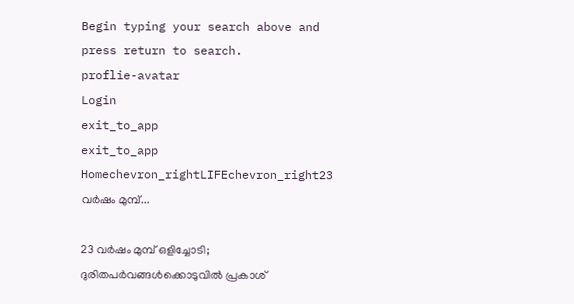Begin typing your search above and press return to search.
proflie-avatar
Login
exit_to_app
exit_to_app
Homechevron_rightLIFEchevron_right23 വർഷം മുമ്പ്...

23 വർഷം മുമ്പ് ഒളിച്ചോടി; ദുരിതപർവങ്ങൾക്കൊടുവിൽ പ്രകാശ്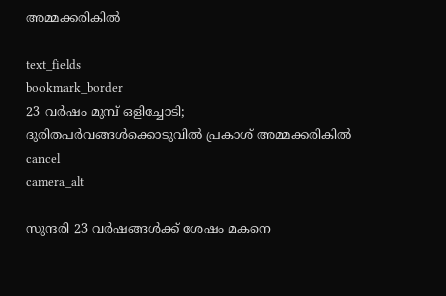അമ്മക്കരികിൽ

text_fields
bookmark_border
23 വർഷം മുമ്പ് ഒളിച്ചോടി; ദുരിതപർവങ്ങൾക്കൊടുവിൽ പ്രകാശ് അമ്മക്കരികിൽ
cancel
camera_alt

സുന്ദരി 23 വർഷങ്ങൾക്ക് ശേഷം മകനെ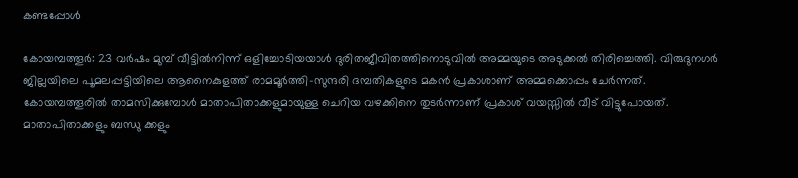കണ്ടപ്പോൾ

കോയമ്പത്തൂർ: 23 വർഷം മുമ്പ് വീട്ടിൽനിന്ന് ഒളിച്ചോടിയയാൾ ദുരിതജീവിതത്തിനൊടുവിൽ അമ്മയുടെ അടുക്കൽ തിരിച്ചെത്തി. വിരുദുനഗർ ജില്ലയിലെ പൂമലപ്പട്ടിയിലെ ആനൈകുളത്ത് രാമമൂർത്തി-സുന്ദരി ദമ്പതികളുടെ മകൻ പ്രകാശാണ് അമ്മക്കൊപ്പം ചേർന്നത്. കോയമ്പത്തൂരിൽ താമസിക്കുമ്പോൾ മാതാപിതാക്കളുമായുള്ള ചെറിയ വഴക്കിനെ തുടർന്നാണ് പ്രകാശ് വയസ്സിൽ വീട് വിട്ടുപോയത്. മാതാപിതാക്കളും ബന്ധു ക്കളും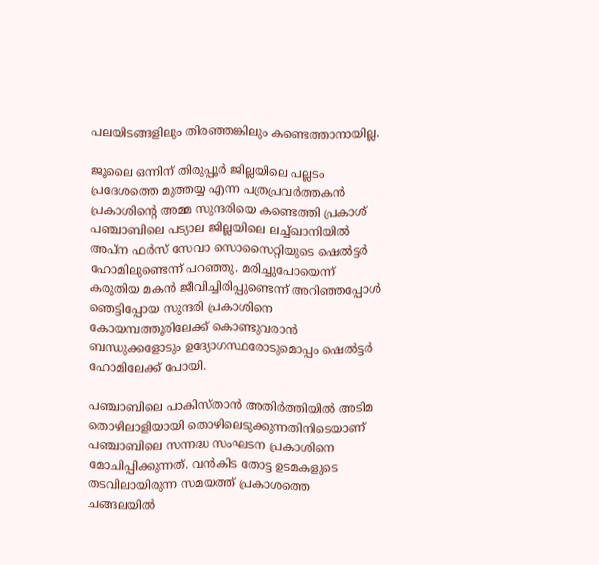പലയിടങ്ങളിലും തിരഞ്ഞങ്കിലും കണ്ടെത്താനായില്ല.

ജൂലൈ ഒന്നിന് തിരുപ്പൂർ ജില്ലയിലെ പല്ലടം പ്രദേശത്തെ മുത്തയ്യ എന്ന പത്രപ്രവർത്തകൻ പ്രകാശിന്റെ അമ്മ സുന്ദരിയെ കണ്ടെത്തി പ്രകാശ് പഞ്ചാബിലെ പട്യാല ജില്ലയിലെ ലച്ച്ഖാനിയിൽ അപ്ന ഫർസ് സേവാ സൊസൈറ്റിയുടെ ഷെൽട്ടർ ഹോമിലുണ്ടെന്ന് പറഞ്ഞു. മരിച്ചുപോയെന്ന് കരുതിയ മകൻ ജീവിച്ചിരിപ്പുണ്ടെന്ന് അറിഞ്ഞപ്പോൾ ഞെട്ടിപ്പോയ സുന്ദരി പ്രകാശിനെ കോയമ്പത്തൂരിലേക്ക് കൊണ്ടുവരാൻ ബന്ധുക്കളോടും ഉദ്യോഗസ്ഥരോടുമൊപ്പം ഷെൽട്ടർ ഹോമിലേക്ക് പോയി.

പഞ്ചാബിലെ പാകിസ്താൻ അതിർത്തിയിൽ അടിമ തൊഴിലാളിയായി തൊഴിലെടുക്കുന്നതിനിടെയാണ് പഞ്ചാബിലെ സന്നദ്ധ സംഘടന പ്രകാശിനെ മോചിപ്പിക്കുന്നത്. വൻകിട തോട്ട ഉടമകളുടെ തടവിലായിരുന്ന സമയത്ത് പ്രകാശത്തെ ചങ്ങലയിൽ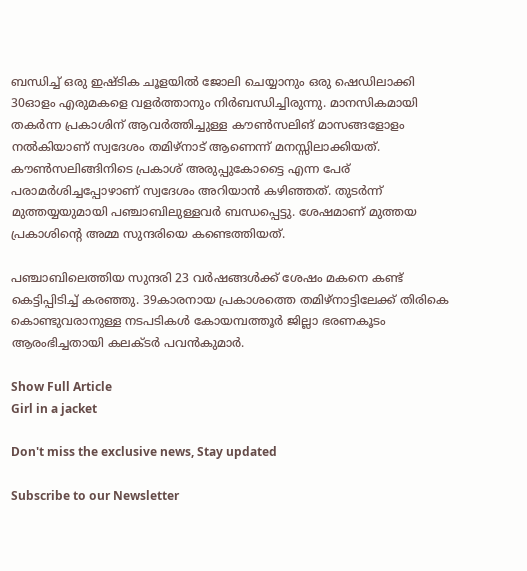ബന്ധിച്ച് ഒരു ഇഷ്ടിക ചൂളയിൽ ജോലി ചെയ്യാനും ഒരു ഷെഡിലാക്കി 30ഓളം എരുമകളെ വളർത്താനും നിർബന്ധിച്ചിരുന്നു. മാനസികമായി തകർന്ന പ്രകാശിന് ആവർത്തിച്ചുള്ള കൗൺസലിങ് മാസങ്ങളോളം നൽകിയാണ് സ്വദേശം തമിഴ്നാട് ആണെന്ന് മനസ്സിലാക്കിയത്. കൗൺസലിങ്ങിനിടെ പ്രകാശ് അരുപ്പുകോട്ടൈ എന്ന പേര് പരാമർശിച്ചപ്പോഴാണ് സ്വദേശം അറിയാൻ കഴിഞ്ഞത്. തുടർന്ന് മുത്തയ്യയുമായി പഞ്ചാബിലുള്ളവർ ബന്ധപ്പെട്ടു. ശേഷമാണ് മുത്തയ പ്രകാശിന്റെ അമ്മ സുന്ദരിയെ കണ്ടെത്തിയത്.

പഞ്ചാബിലെത്തിയ സുന്ദരി 23 വർഷങ്ങൾക്ക് ശേഷം മകനെ കണ്ട് കെട്ടിപ്പിടിച്ച് കരഞ്ഞു. 39കാരനായ പ്രകാശത്തെ തമിഴ്‌നാട്ടിലേക്ക് തിരികെ കൊണ്ടുവരാനുള്ള നടപടികൾ കോയമ്പത്തൂർ ജില്ലാ ഭരണകൂടം ആരംഭിച്ചതായി കലക്ടർ പവൻകുമാർ.

Show Full Article
Girl in a jacket

Don't miss the exclusive news, Stay updated

Subscribe to our Newsletter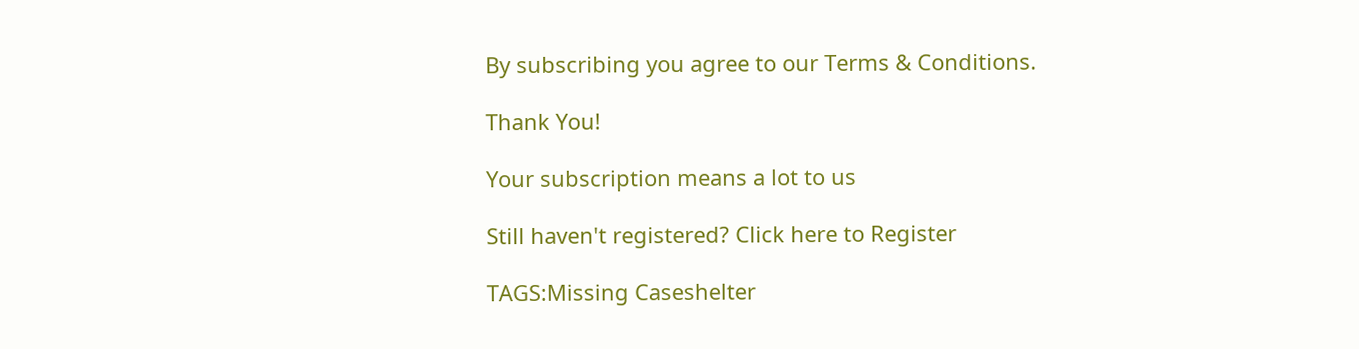By subscribing you agree to our Terms & Conditions.

Thank You!

Your subscription means a lot to us

Still haven't registered? Click here to Register

TAGS:Missing Caseshelter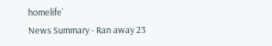homelife`
News Summary - Ran away 23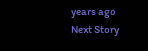years ago
Next Story